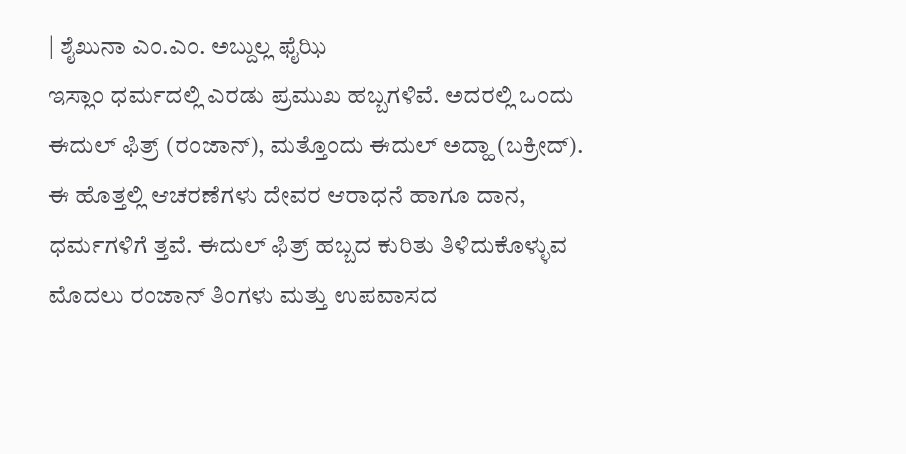| ಶೈಖುನಾ ಎಂ.ಎಂ. ಅಬ್ದುಲ್ಲ ಫೈಝಿ
ಇಸ್ಲಾಂ ಧರ್ಮದಲ್ಲಿ ಎರಡು ಪ್ರಮುಖ ಹಬ್ಬಗಳಿವೆ. ಅದರಲ್ಲಿ ಒಂದು ಈದುಲ್ ಫಿತ್ರ್ (ರಂಜಾನ್), ಮತ್ತೊಂದು ಈದುಲ್ ಅದ್ಹಾ (ಬಕ್ರೀದ್). ಈ ಹೊತ್ತಲ್ಲಿ ಆಚರಣೆಗಳು ದೇವರ ಆರಾಧನೆ ಹಾಗೂ ದಾನ, ಧರ್ಮಗಳಿಗೆ ತ್ತವೆ. ಈದುಲ್ ಫಿತ್ರ್ ಹಬ್ಬದ ಕುರಿತು ತಿಳಿದುಕೊಳ್ಳುವ ಮೊದಲು ರಂಜಾನ್ ತಿಂಗಳು ಮತ್ತು ಉಪವಾಸದ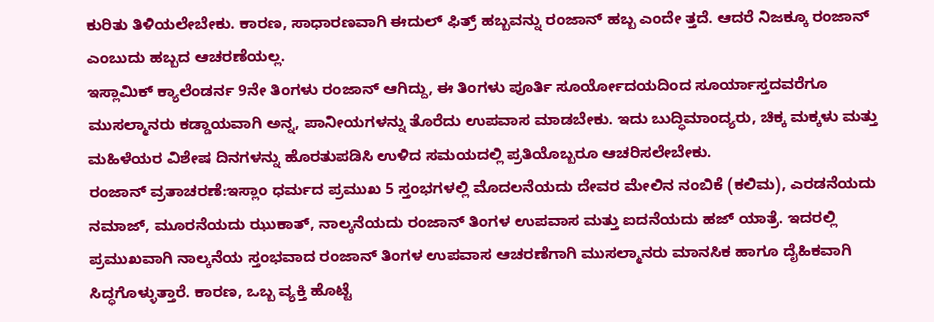ಕುರಿತು ತಿಳಿಯಲೇಬೇಕು. ಕಾರಣ, ಸಾಧಾರಣವಾಗಿ ಈದುಲ್ ಫಿತ್ರ್ ಹಬ್ಬವನ್ನು ರಂಜಾನ್ ಹಬ್ಬ ಎಂದೇ ತ್ತದೆ. ಆದರೆ ನಿಜಕ್ಕೂ ರಂಜಾನ್ ಎಂಬುದು ಹಬ್ಬದ ಆಚರಣೆಯಲ್ಲ.
ಇಸ್ಲಾಮಿಕ್ ಕ್ಯಾಲೆಂಡರ್ನ 9ನೇ ತಿಂಗಳು ರಂಜಾನ್ ಆಗಿದ್ದು, ಈ ತಿಂಗಳು ಪೂರ್ತಿ ಸೂರ್ಯೋದಯದಿಂದ ಸೂರ್ಯಾಸ್ತದವರೆಗೂ ಮುಸಲ್ಮಾನರು ಕಡ್ಡಾಯವಾಗಿ ಅನ್ನ, ಪಾನೀಯಗಳನ್ನು ತೊರೆದು ಉಪವಾಸ ಮಾಡಬೇಕು. ಇದು ಬುದ್ಧಿಮಾಂದ್ಯರು, ಚಿಕ್ಕ ಮಕ್ಕಳು ಮತ್ತು ಮಹಿಳೆಯರ ವಿಶೇಷ ದಿನಗಳನ್ನು ಹೊರತುಪಡಿಸಿ ಉಳಿದ ಸಮಯದಲ್ಲಿ ಪ್ರತಿಯೊಬ್ಬರೂ ಆಚರಿಸಲೇಬೇಕು.
ರಂಜಾನ್ ವ್ರತಾಚರಣೆ:ಇಸ್ಲಾಂ ಧರ್ಮದ ಪ್ರಮುಖ 5 ಸ್ತಂಭಗಳಲ್ಲಿ ಮೊದಲನೆಯದು ದೇವರ ಮೇಲಿನ ನಂಬಿಕೆ (ಕಲಿಮ), ಎರಡನೆಯದು ನಮಾಜ್, ಮೂರನೆಯದು ಝುಕಾತ್, ನಾಲ್ಕನೆಯದು ರಂಜಾನ್ ತಿಂಗಳ ಉಪವಾಸ ಮತ್ತು ಐದನೆಯದು ಹಜ್ ಯಾತ್ರೆ. ಇದರಲ್ಲಿ ಪ್ರಮುಖವಾಗಿ ನಾಲ್ಕನೆಯ ಸ್ತಂಭವಾದ ರಂಜಾನ್ ತಿಂಗಳ ಉಪವಾಸ ಆಚರಣೆಗಾಗಿ ಮುಸಲ್ಮಾನರು ಮಾನಸಿಕ ಹಾಗೂ ದೈಹಿಕವಾಗಿ ಸಿದ್ಧಗೊಳ್ಳುತ್ತಾರೆ. ಕಾರಣ, ಒಬ್ಬ ವ್ಯಕ್ತಿ ಹೊಟ್ಟೆ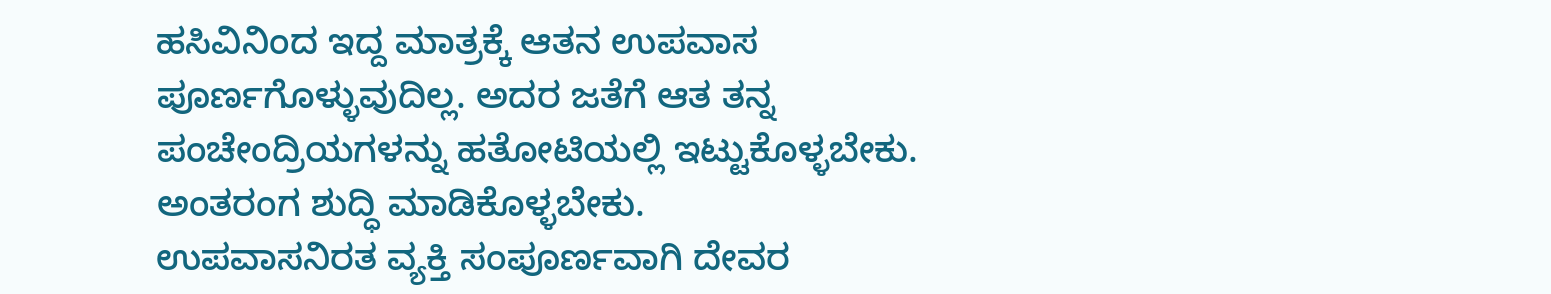ಹಸಿವಿನಿಂದ ಇದ್ದ ಮಾತ್ರಕ್ಕೆ ಆತನ ಉಪವಾಸ ಪೂರ್ಣಗೊಳ್ಳುವುದಿಲ್ಲ. ಅದರ ಜತೆಗೆ ಆತ ತನ್ನ ಪಂಚೇಂದ್ರಿಯಗಳನ್ನು ಹತೋಟಿಯಲ್ಲಿ ಇಟ್ಟುಕೊಳ್ಳಬೇಕು. ಅಂತರಂಗ ಶುದ್ಧಿ ಮಾಡಿಕೊಳ್ಳಬೇಕು.
ಉಪವಾಸನಿರತ ವ್ಯಕ್ತಿ ಸಂಪೂರ್ಣವಾಗಿ ದೇವರ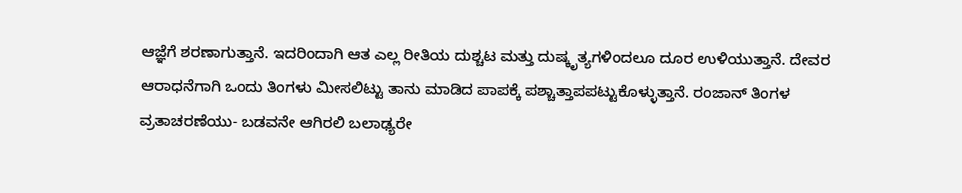ಆಜ್ಞೆಗೆ ಶರಣಾಗುತ್ತಾನೆ. ಇದರಿಂದಾಗಿ ಆತ ಎಲ್ಲ ರೀತಿಯ ದುಶ್ಚಟ ಮತ್ತು ದುಷ್ಕೃತ್ಯಗಳಿಂದಲೂ ದೂರ ಉಳಿಯುತ್ತಾನೆ. ದೇವರ ಆರಾಧನೆಗಾಗಿ ಒಂದು ತಿಂಗಳು ಮೀಸಲಿಟ್ಟು ತಾನು ಮಾಡಿದ ಪಾಪಕ್ಕೆ ಪಶ್ಚಾತ್ತಾಪಪಟ್ಟುಕೊಳ್ಳುತ್ತಾನೆ. ರಂಜಾನ್ ತಿಂಗಳ ವ್ರತಾಚರಣೆಯು- ಬಡವನೇ ಆಗಿರಲಿ ಬಲಾಢ್ಯರೇ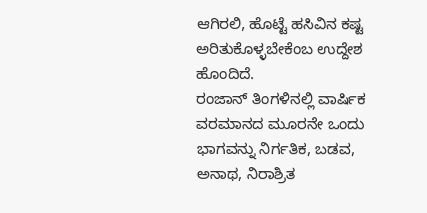ಆಗಿರಲಿ, ಹೊಟ್ಟೆ ಹಸಿವಿನ ಕಷ್ಟ ಅರಿತುಕೊಳ್ಳಬೇಕೆಂಬ ಉದ್ದೇಶ ಹೊಂದಿದೆ.
ರಂಜಾನ್ ತಿಂಗಳಿನಲ್ಲಿ ವಾರ್ಷಿಕ ವರಮಾನದ ಮೂರನೇ ಒಂದು ಭಾಗವನ್ನು ನಿರ್ಗತಿಕ, ಬಡವ, ಅನಾಥ, ನಿರಾಶ್ರಿತ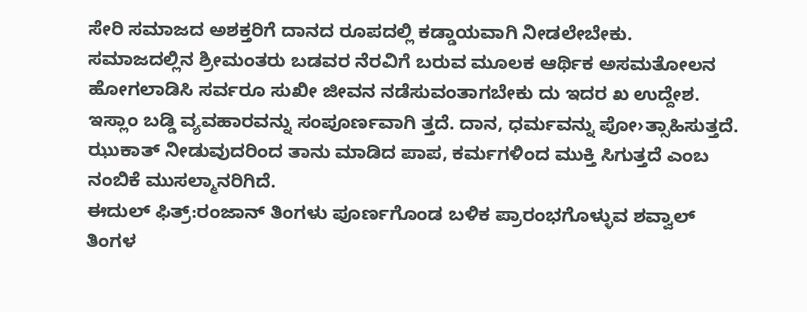ಸೇರಿ ಸಮಾಜದ ಅಶಕ್ತರಿಗೆ ದಾನದ ರೂಪದಲ್ಲಿ ಕಡ್ಡಾಯವಾಗಿ ನೀಡಲೇಬೇಕು. ಸಮಾಜದಲ್ಲಿನ ಶ್ರೀಮಂತರು ಬಡವರ ನೆರವಿಗೆ ಬರುವ ಮೂಲಕ ಆರ್ಥಿಕ ಅಸಮತೋಲನ ಹೋಗಲಾಡಿಸಿ ಸರ್ವರೂ ಸುಖೀ ಜೀವನ ನಡೆಸುವಂತಾಗಬೇಕು ದು ಇದರ ಖ ಉದ್ದೇಶ. ಇಸ್ಲಾಂ ಬಡ್ಡಿ ವ್ಯವಹಾರವನ್ನು ಸಂಪೂರ್ಣವಾಗಿ ತ್ತದೆ. ದಾನ, ಧರ್ಮವನ್ನು ಪೋ›ತ್ಸಾಹಿಸುತ್ತದೆ. ಝುಕಾತ್ ನೀಡುವುದರಿಂದ ತಾನು ಮಾಡಿದ ಪಾಪ, ಕರ್ಮಗಳಿಂದ ಮುಕ್ತಿ ಸಿಗುತ್ತದೆ ಎಂಬ ನಂಬಿಕೆ ಮುಸಲ್ಮಾನರಿಗಿದೆ.
ಈದುಲ್ ಫಿತ್ರ್:ರಂಜಾನ್ ತಿಂಗಳು ಪೂರ್ಣಗೊಂಡ ಬಳಿಕ ಪ್ರಾರಂಭಗೊಳ್ಳುವ ಶವ್ವಾಲ್ ತಿಂಗಳ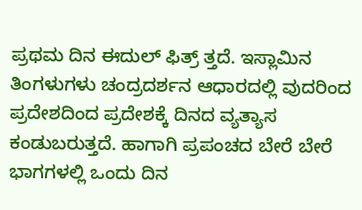ಪ್ರಥಮ ದಿನ ಈದುಲ್ ಫಿತ್ರ್ ತ್ತದೆ. ಇಸ್ಲಾಮಿನ ತಿಂಗಳುಗಳು ಚಂದ್ರದರ್ಶನ ಆಧಾರದಲ್ಲಿ ವುದರಿಂದ ಪ್ರದೇಶದಿಂದ ಪ್ರದೇಶಕ್ಕೆ ದಿನದ ವ್ಯತ್ಯಾಸ ಕಂಡುಬರುತ್ತದೆ. ಹಾಗಾಗಿ ಪ್ರಪಂಚದ ಬೇರೆ ಬೇರೆ ಭಾಗಗಳಲ್ಲಿ ಒಂದು ದಿನ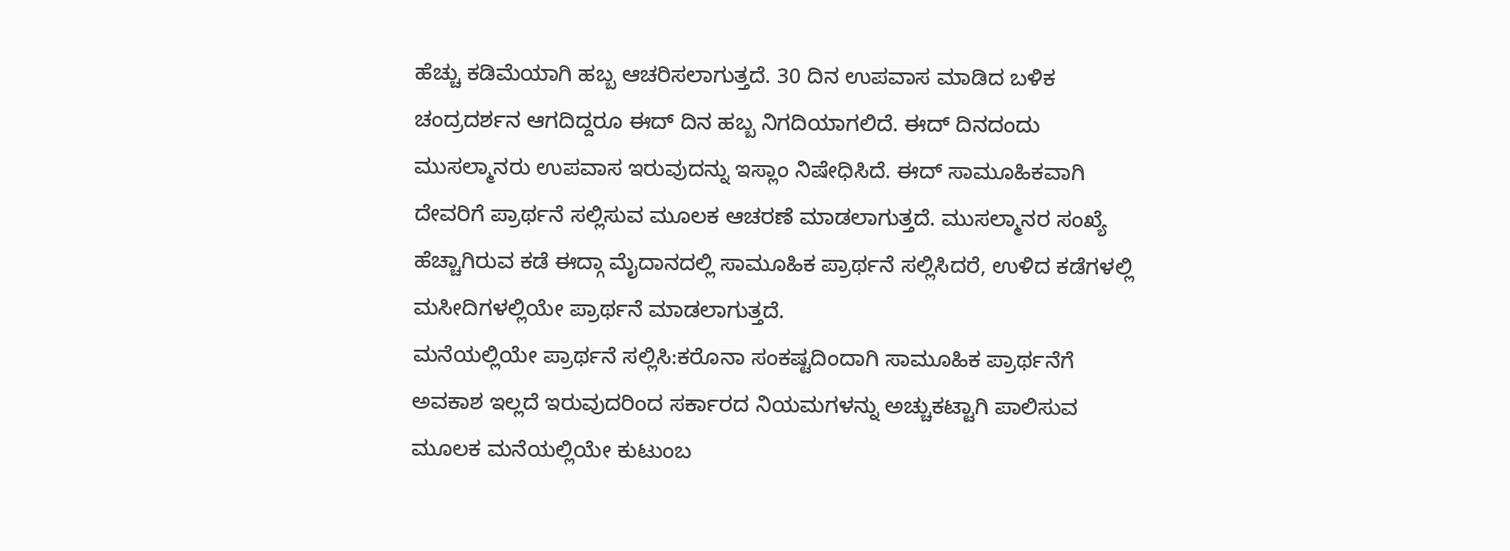ಹೆಚ್ಚು ಕಡಿಮೆಯಾಗಿ ಹಬ್ಬ ಆಚರಿಸಲಾಗುತ್ತದೆ. 30 ದಿನ ಉಪವಾಸ ಮಾಡಿದ ಬಳಿಕ ಚಂದ್ರದರ್ಶನ ಆಗದಿದ್ದರೂ ಈದ್ ದಿನ ಹಬ್ಬ ನಿಗದಿಯಾಗಲಿದೆ. ಈದ್ ದಿನದಂದು ಮುಸಲ್ಮಾನರು ಉಪವಾಸ ಇರುವುದನ್ನು ಇಸ್ಲಾಂ ನಿಷೇಧಿಸಿದೆ. ಈದ್ ಸಾಮೂಹಿಕವಾಗಿ ದೇವರಿಗೆ ಪ್ರಾರ್ಥನೆ ಸಲ್ಲಿಸುವ ಮೂಲಕ ಆಚರಣೆ ಮಾಡಲಾಗುತ್ತದೆ. ಮುಸಲ್ಮಾನರ ಸಂಖ್ಯೆ ಹೆಚ್ಚಾಗಿರುವ ಕಡೆ ಈದ್ಗಾ ಮೈದಾನದಲ್ಲಿ ಸಾಮೂಹಿಕ ಪ್ರಾರ್ಥನೆ ಸಲ್ಲಿಸಿದರೆ, ಉಳಿದ ಕಡೆಗಳಲ್ಲಿ ಮಸೀದಿಗಳಲ್ಲಿಯೇ ಪ್ರಾರ್ಥನೆ ಮಾಡಲಾಗುತ್ತದೆ.
ಮನೆಯಲ್ಲಿಯೇ ಪ್ರಾರ್ಥನೆ ಸಲ್ಲಿಸಿ:ಕರೊನಾ ಸಂಕಷ್ಟದಿಂದಾಗಿ ಸಾಮೂಹಿಕ ಪ್ರಾರ್ಥನೆಗೆ ಅವಕಾಶ ಇಲ್ಲದೆ ಇರುವುದರಿಂದ ಸರ್ಕಾರದ ನಿಯಮಗಳನ್ನು ಅಚ್ಚುಕಟ್ಟಾಗಿ ಪಾಲಿಸುವ ಮೂಲಕ ಮನೆಯಲ್ಲಿಯೇ ಕುಟುಂಬ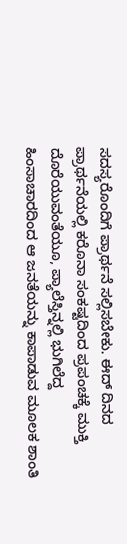ಸದಸ್ಯರೊಂದಿಗೆ ಪ್ರಾರ್ಥನೆ ಸಲ್ಲಿಸಬೇಕು. ಈದ್ ದಿನದ ಪ್ರಾರ್ಥನೆಯಲ್ಲಿ ಕರೊನಾ ಸಂಕಷ್ಟದಿಂದ ಪ್ರಪಂಚಕ್ಕೆ ಮುಕ್ತಿ ದೊರೆಯುವಂತೆಯೂ, ಪ್ಯಾಲೆಸ್ತಿನ್ನಲ್ಲಿ ಭುಗಿಲೆದ್ದ ಹಿಂಸಾಚಾರದಿಂದ ಆ ಜನತೆಯನ್ನು ಕಾಪಾಡುವ ಮೂಲಕ ಶಾಂತಿ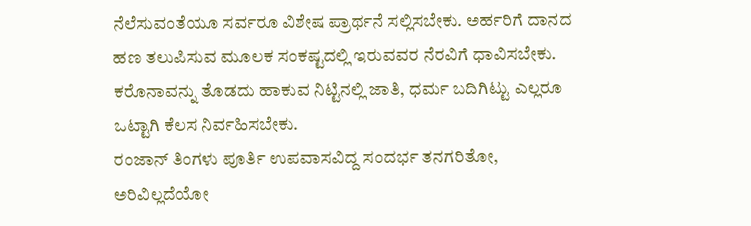ನೆಲೆಸುವಂತೆಯೂ ಸರ್ವರೂ ವಿಶೇಷ ಪ್ರಾರ್ಥನೆ ಸಲ್ಲಿಸಬೇಕು. ಅರ್ಹರಿಗೆ ದಾನದ ಹಣ ತಲುಪಿಸುವ ಮೂಲಕ ಸಂಕಷ್ಟದಲ್ಲಿ ಇರುವವರ ನೆರವಿಗೆ ಧಾವಿಸಬೇಕು. ಕರೊನಾವನ್ನು ತೊಡದು ಹಾಕುವ ನಿಟ್ಟಿನಲ್ಲಿ ಜಾತಿ, ಧರ್ಮ ಬದಿಗಿಟ್ಟು ಎಲ್ಲರೂ ಒಟ್ಟಾಗಿ ಕೆಲಸ ನಿರ್ವಹಿಸಬೇಕು.
ರಂಜಾನ್ ತಿಂಗಳು ಪೂರ್ತಿ ಉಪವಾಸವಿದ್ದ ಸಂದರ್ಭ ತನಗರಿತೋ, ಅರಿವಿಲ್ಲದೆಯೋ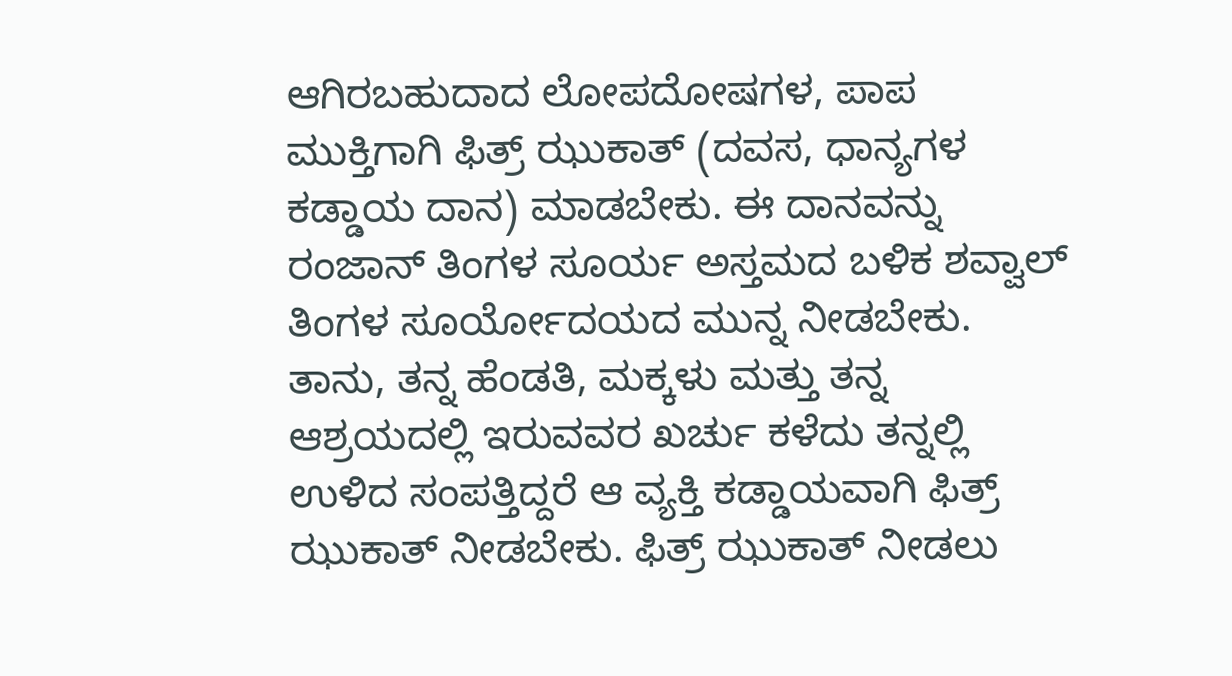ಆಗಿರಬಹುದಾದ ಲೋಪದೋಷಗಳ, ಪಾಪ ಮುಕ್ತಿಗಾಗಿ ಫಿತ್ರ್ ಝುಕಾತ್ (ದವಸ, ಧಾನ್ಯಗಳ ಕಡ್ಡಾಯ ದಾನ) ಮಾಡಬೇಕು. ಈ ದಾನವನ್ನು ರಂಜಾನ್ ತಿಂಗಳ ಸೂರ್ಯ ಅಸ್ತಮದ ಬಳಿಕ ಶವ್ವಾಲ್ ತಿಂಗಳ ಸೂರ್ಯೋದಯದ ಮುನ್ನ ನೀಡಬೇಕು. ತಾನು, ತನ್ನ ಹೆಂಡತಿ, ಮಕ್ಕಳು ಮತ್ತು ತನ್ನ ಆಶ್ರಯದಲ್ಲಿ ಇರುವವರ ಖರ್ಚು ಕಳೆದು ತನ್ನಲ್ಲಿ ಉಳಿದ ಸಂಪತ್ತಿದ್ದರೆ ಆ ವ್ಯಕ್ತಿ ಕಡ್ಡಾಯವಾಗಿ ಫಿತ್ರ್ ಝುಕಾತ್ ನೀಡಬೇಕು. ಫಿತ್ರ್ ಝುಕಾತ್ ನೀಡಲು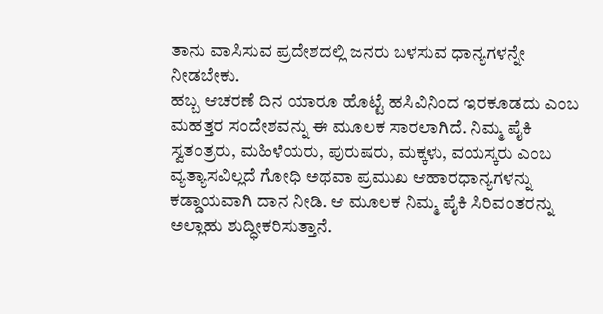ತಾನು ವಾಸಿಸುವ ಪ್ರದೇಶದಲ್ಲಿ ಜನರು ಬಳಸುವ ಧಾನ್ಯಗಳನ್ನೇ ನೀಡಬೇಕು.
ಹಬ್ಬ ಆಚರಣೆ ದಿನ ಯಾರೂ ಹೊಟ್ಟೆ ಹಸಿವಿನಿಂದ ಇರಕೂಡದು ಎಂಬ ಮಹತ್ತರ ಸಂದೇಶವನ್ನು ಈ ಮೂಲಕ ಸಾರಲಾಗಿದೆ. ನಿಮ್ಮ ಪೈಕಿ ಸ್ವತಂತ್ರರು, ಮಹಿಳೆಯರು, ಪುರುಷರು, ಮಕ್ಕಳು, ವಯಸ್ಕರು ಎಂಬ ವ್ಯತ್ಯಾಸವಿಲ್ಲದೆ ಗೋಧಿ ಅಥವಾ ಪ್ರಮುಖ ಆಹಾರಧಾನ್ಯಗಳನ್ನು ಕಡ್ಡಾಯವಾಗಿ ದಾನ ನೀಡಿ. ಆ ಮೂಲಕ ನಿಮ್ಮ ಪೈಕಿ ಸಿರಿವಂತರನ್ನು ಅಲ್ಲಾಹು ಶುದ್ಧೀಕರಿಸುತ್ತಾನೆ.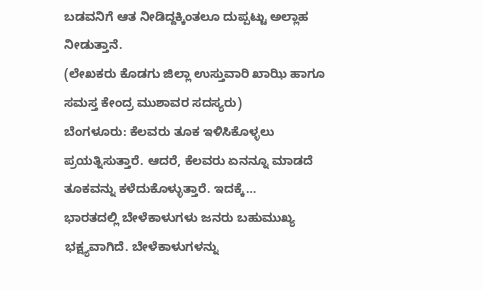ಬಡವನಿಗೆ ಆತ ನೀಡಿದ್ದಕ್ಕಿಂತಲೂ ದುಪ್ಪಟ್ಟು ಅಲ್ಲಾಹ ನೀಡುತ್ತಾನೆ.
(ಲೇಖಕರು ಕೊಡಗು ಜಿಲ್ಲಾ ಉಸ್ತುವಾರಿ ಖಾಝಿ ಹಾಗೂ ಸಮಸ್ತ ಕೇಂದ್ರ ಮುಶಾವರ ಸದಸ್ಯರು)
ಬೆಂಗಳೂರು: ಕೆಲವರು ತೂಕ ಇಳಿಸಿಕೊಳ್ಳಲು ಪ್ರಯತ್ನಿಸುತ್ತಾರೆ. ಆದರೆ, ಕೆಲವರು ಏನನ್ನೂ ಮಾಡದೆ ತೂಕವನ್ನು ಕಳೆದುಕೊಳ್ಳುತ್ತಾರೆ. ಇದಕ್ಕೆ…
ಭಾರತದಲ್ಲಿ ಬೇಳೆಕಾಳುಗಳು ಜನರು ಬಹುಮುಖ್ಯ ಭಕ್ಷ್ಯವಾಗಿದೆ. ಬೇಳೆಕಾಳುಗಳನ್ನು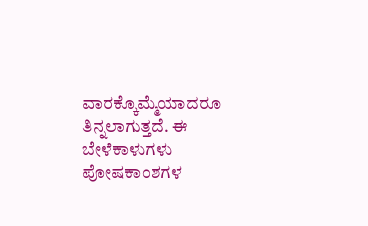ವಾರಕ್ಕೊಮ್ಮೆಯಾದರೂ ತಿನ್ನಲಾಗುತ್ತದೆ. ಈ ಬೇಳೆಕಾಳುಗಳು ಪೋಷಕಾಂಶಗಳ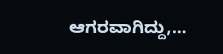ಆಗರವಾಗಿದ್ದು,…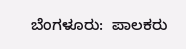ಬೆಂಗಳೂರು:  ಪಾಲಕರು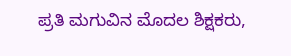ಪ್ರತಿ ಮಗುವಿನ ಮೊದಲ ಶಿಕ್ಷಕರು,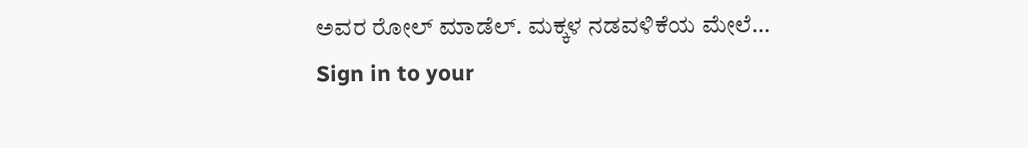ಅವರ ರೋಲ್ ಮಾಡೆಲ್. ಮಕ್ಕಳ ನಡವಳಿಕೆಯ ಮೇಲೆ…
Sign in to your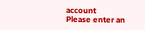account
Please enter an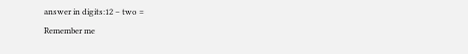answer in digits:12 − two =
Remember me